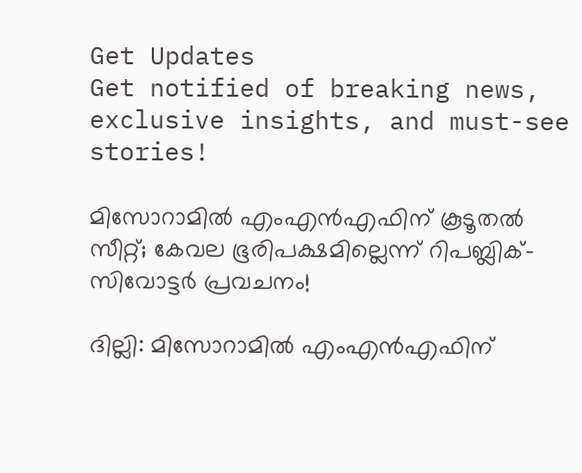Get Updates
Get notified of breaking news, exclusive insights, and must-see stories!

മിസോറാമിൽ എംഎൻഎഫിന് കൂടൂതൽ സീറ്റ്; കേവല ഭൂരിപക്ഷമില്ലെന്ന് റിപബ്ലിക്-സിവോട്ടർ പ്രവചനം!

ദില്ലി: മിസോറാമിൽ എംഎൻഎഫിന്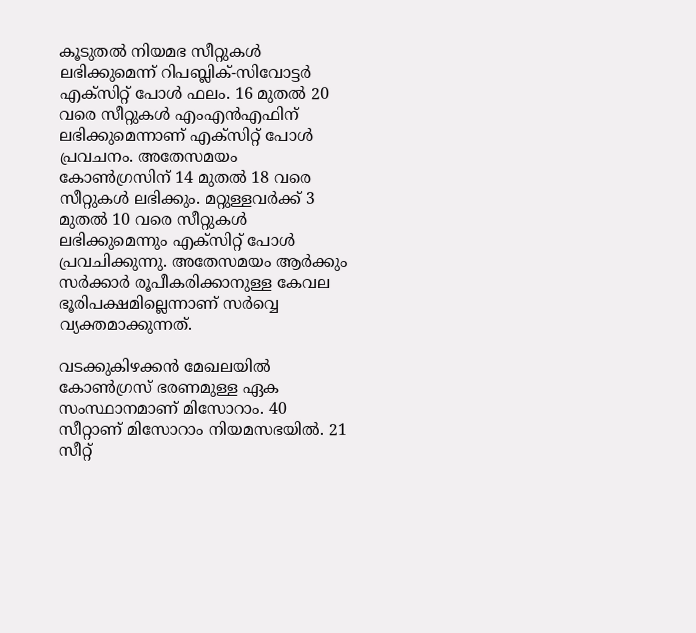കൂടുതൽ നിയമഭ സീറ്റുകൾ ലഭിക്കുമെന്ന് റിപബ്ലിക്-സിവോട്ടർ എക്സിറ്റ് പോൾ ഫലം. 16 മുതൽ 20 വരെ സീറ്റുകൾ എംഎൻഎഫിന് ലഭിക്കുമെന്നാണ് എക്സിറ്റ് പോൾ പ്രവചനം. അതേസമയം കോൺഗ്രസിന് 14 മുതൽ 18 വരെ സീറ്റുകൾ ലഭിക്കും. മറ്റുള്ളവർക്ക് 3 മുതൽ 10 വരെ സീറ്റുകൾ ലഭിക്കുമെന്നും എക്സിറ്റ് പോൾ പ്രവചിക്കുന്നു. അതേസമയം ആർക്കും സർക്കാർ രൂപീകരിക്കാനുള്ള കേവല ഭൂരിപക്ഷമില്ലെന്നാണ് സർവ്വെ വ്യക്തമാക്കുന്നത്.

വടക്കുകിഴക്കന്‍ മേഖലയില്‍ കോണ്‍ഗ്രസ് ഭരണമുള്ള ഏക സംസ്ഥാനമാണ് മിസോറാം. 40 സീറ്റാണ് മിസോറാം നിയമസഭയില്‍. 21 സീറ്റ്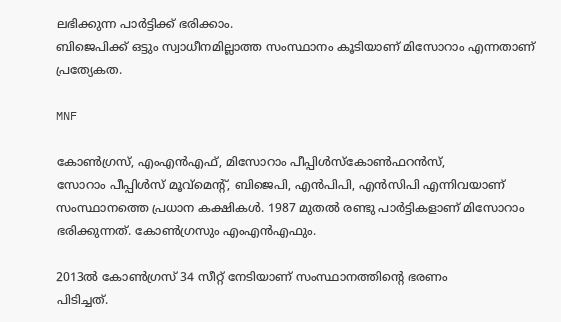ലഭിക്കുന്ന പാര്‍ട്ടിക്ക് ഭരിക്കാം.
ബിജെപിക്ക് ഒട്ടും സ്വാധീനമില്ലാത്ത സംസ്ഥാനം കൂടിയാണ് മിസോറാം എന്നതാണ് പ്രത്യേകത.

MNF

കോണ്‍ഗ്രസ്, എംഎന്‍എഫ്, മിസോറാം പീപ്പിള്‍സ്കോണ്‍ഫറന്‍സ്,
സോറാം പീപ്പിള്‍സ് മൂവ്‌മെന്റ്, ബിജെപി, എന്‍പിപി, എന്‍സിപി എന്നിവയാണ് സംസ്ഥാനത്തെ പ്രധാന കക്ഷികള്‍. 1987 മുതല്‍ രണ്ടു പാര്‍ട്ടികളാണ് മിസോറാം ഭരിക്കുന്നത്. കോണ്‍ഗ്രസും എംഎന്‍എഫും.

2013ല്‍ കോണ്‍ഗ്രസ് 34 സീറ്റ് നേടിയാണ് സംസ്ഥാനത്തിന്റെ ഭരണം
പിടിച്ചത്.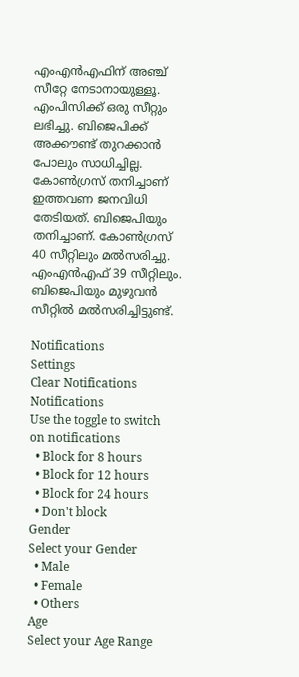എംഎന്‍എഫിന് അഞ്ച് സീറ്റേ നേടാനായുള്ളൂ. എംപിസിക്ക് ഒരു സീറ്റും ലഭിച്ചു. ബിജെപിക്ക് അക്കൗണ്ട് തുറക്കാന്‍ പോലും സാധിച്ചില്ല. കോണ്‍ഗ്രസ് തനിച്ചാണ് ഇത്തവണ ജനവിധി തേടിയത്. ബിജെപിയും തനിച്ചാണ്. കോണ്‍ഗ്രസ് 40 സീറ്റിലും മല്‍സരിച്ചു. എംഎന്‍എഫ് 39 സീറ്റിലും. ബിജെപിയും മുഴുവന്‍ സീറ്റില്‍ മല്‍സരിച്ചിട്ടുണ്ട്.

Notifications
Settings
Clear Notifications
Notifications
Use the toggle to switch on notifications
  • Block for 8 hours
  • Block for 12 hours
  • Block for 24 hours
  • Don't block
Gender
Select your Gender
  • Male
  • Female
  • Others
Age
Select your Age Range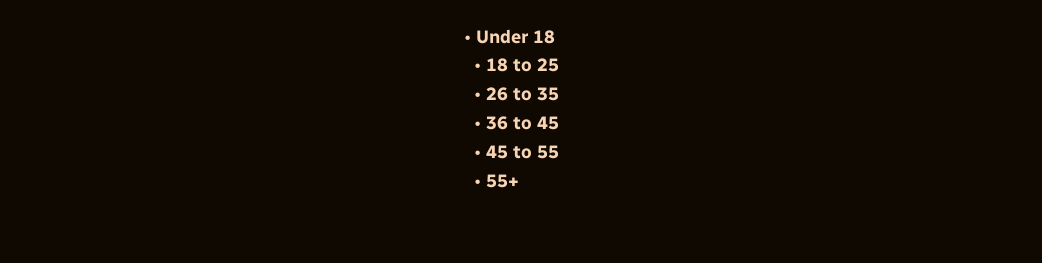• Under 18
  • 18 to 25
  • 26 to 35
  • 36 to 45
  • 45 to 55
  • 55+